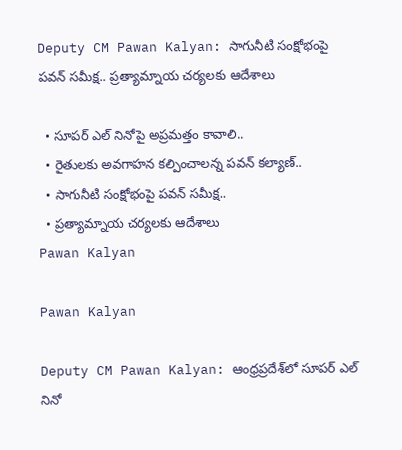Deputy CM Pawan Kalyan: సాగునీటి సంక్షోభంపై పవన్ సమీక్ష.. ప్రత్యామ్నాయ చర్యలకు ఆదేశాలు

  • సూపర్ ఎల్ నినోపై అప్రమత్తం కావాలి..
  • రైతులకు అవగాహన కల్పించాలన్న పవన్‌ కల్యాణ్‌..
  • సాగునీటి సంక్షోభంపై పవన్ సమీక్ష..
  • ప్రత్యామ్నాయ చర్యలకు ఆదేశాలు
Pawan Kalyan

Pawan Kalyan

Deputy CM Pawan Kalyan: ఆంధ్రప్రదేశ్‌లో సూపర్ ఎల్ నినో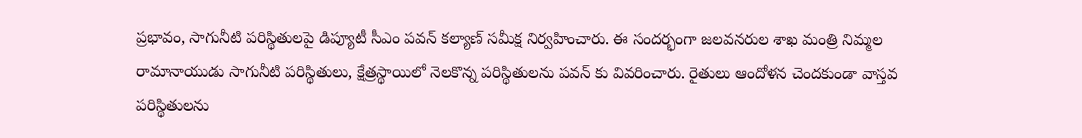ప్రభావం, సాగునీటి పరిస్థితులపై డిప్యూటీ సీఎం పవన్ కల్యాణ్‌ సమీక్ష నిర్వహించారు. ఈ సందర్భంగా జలవనరుల శాఖ మంత్రి నిమ్మల రామానాయుడు సాగునీటి పరిస్థితులు, క్షేత్రస్థాయిలో నెలకొన్న పరిస్థితులను పవన్ కు వివరించారు. రైతులు ఆందోళన చెందకుండా వాస్తవ పరిస్థితులను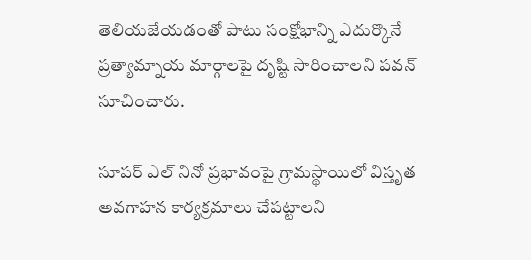తెలియజేయడంతో పాటు సంక్షోభాన్ని ఎదుర్కొనే ప్రత్యామ్నాయ మార్గాలపై దృష్టి సారించాలని పవన్ సూచించారు.

సూపర్ ఎల్ నినో ప్రభావంపై గ్రామస్థాయిలో విస్తృత అవగాహన కార్యక్రమాలు చేపట్టాలని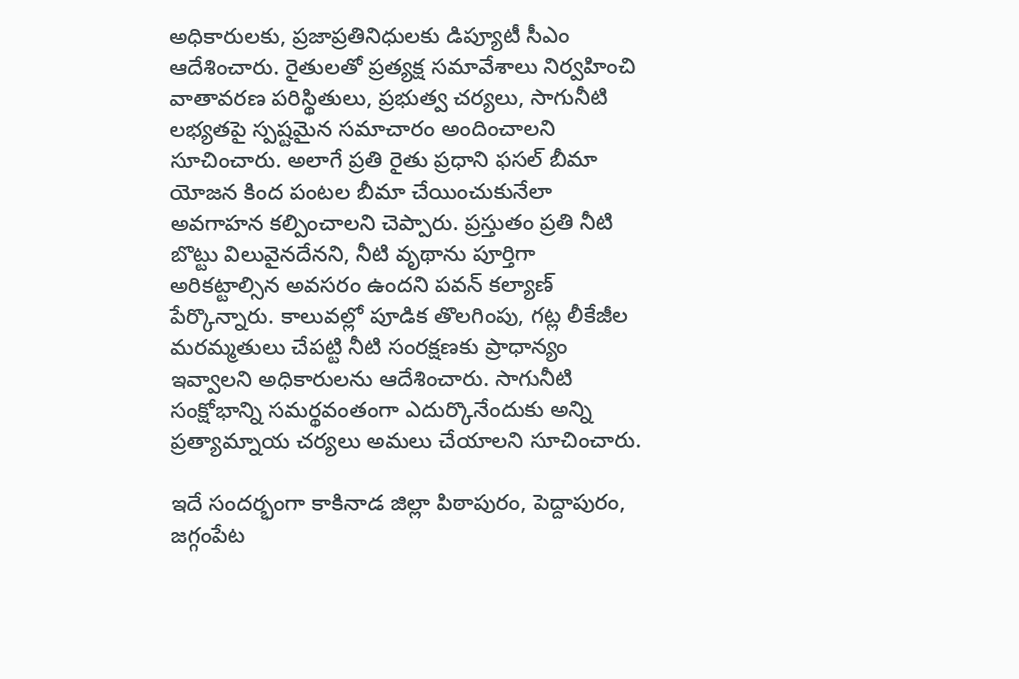అధికారులకు, ప్రజాప్రతినిధులకు డిప్యూటీ సీఎం ఆదేశించారు. రైతులతో ప్రత్యక్ష సమావేశాలు నిర్వహించి వాతావరణ పరిస్థితులు, ప్రభుత్వ చర్యలు, సాగునీటి లభ్యతపై స్పష్టమైన సమాచారం అందించాలని సూచించారు. అలాగే ప్రతి రైతు ప్రధాని ఫసల్ బీమా యోజన కింద పంటల బీమా చేయించుకునేలా అవగాహన కల్పించాలని చెప్పారు. ప్రస్తుతం ప్రతి నీటి బొట్టు విలువైనదేనని, నీటి వృథాను పూర్తిగా అరికట్టాల్సిన అవసరం ఉందని పవన్ కల్యాణ్‌ పేర్కొన్నారు. కాలువల్లో పూడిక తొలగింపు, గట్ల లీకేజీల మరమ్మతులు చేపట్టి నీటి సంరక్షణకు ప్రాధాన్యం ఇవ్వాలని అధికారులను ఆదేశించారు. సాగునీటి సంక్షోభాన్ని సమర్థవంతంగా ఎదుర్కొనేందుకు అన్ని ప్రత్యామ్నాయ చర్యలు అమలు చేయాలని సూచించారు.

ఇదే సందర్భంగా కాకినాడ జిల్లా పిఠాపురం, పెద్దాపురం, జగ్గంపేట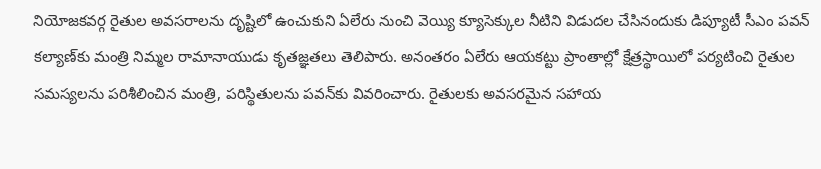నియోజకవర్గ రైతుల అవసరాలను దృష్టిలో ఉంచుకుని ఏలేరు నుంచి వెయ్యి క్యూసెక్కుల నీటిని విడుదల చేసినందుకు డిప్యూటీ సీఎం పవన్ కల్యాణ్‌కు మంత్రి నిమ్మల రామానాయుడు కృతజ్ఞతలు తెలిపారు. అనంతరం ఏలేరు ఆయకట్టు ప్రాంతాల్లో క్షేత్రస్థాయిలో పర్యటించి రైతుల సమస్యలను పరిశీలించిన మంత్రి, పరిస్థితులను పవన్‌కు వివరించారు. రైతులకు అవసరమైన సహాయ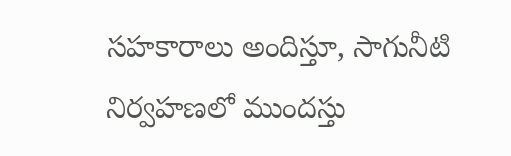సహకారాలు అందిస్తూ, సాగునీటి నిర్వహణలో ముందస్తు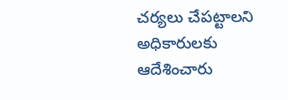చర్యలు చేపట్టాలని అధికారులకు ఆదేశించారు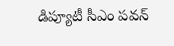డిప్యూటీ సీఎం పవన్‌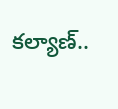కల్యాణ్‌..